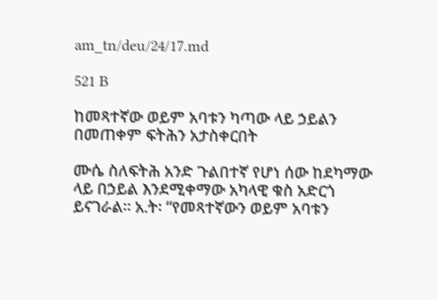am_tn/deu/24/17.md

521 B

ከመጻተኛው ወይም አባቱን ካጣው ላይ ኃይልን በመጠቀም ፍትሕን አታስቀርበት

ሙሴ ስለፍትሕ አንድ ጉልበተኛ የሆነ ሰው ከደካማው ላይ በኃይል እንደሚቀማው አካላዊ ቁስ አድርጎ ይናገራል። አ.ት፡ “የመጻተኛውን ወይም አባቱን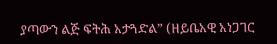ያጣውን ልጅ ፍትሕ አታጓድል” (ዘይቤአዊ አነጋገር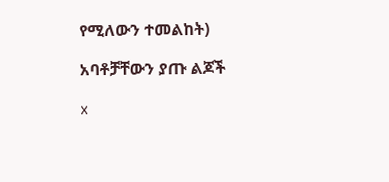የሚለውን ተመልከት)

አባቶቻቸውን ያጡ ልጆች

x